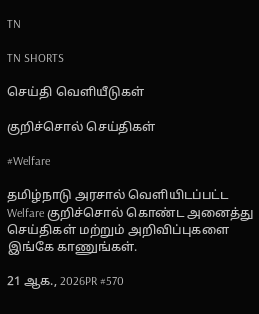TN

TN SHORTS

செய்தி வெளியீடுகள்

குறிச்சொல் செய்திகள்

#Welfare

தமிழ்நாடு அரசால் வெளியிடப்பட்ட Welfare குறிச்சொல் கொண்ட அனைத்து செய்திகள் மற்றும் அறிவிப்புகளை இங்கே காணுங்கள்.

21 ஆக., 2026PR #570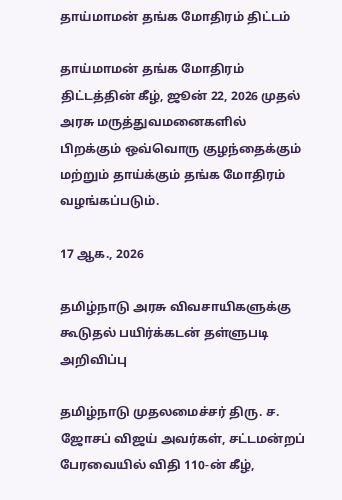தாய்மாமன் தங்க மோதிரம் திட்டம்

தாய்மாமன் தங்க மோதிரம் திட்டத்தின் கீழ், ஜூன் 22, 2026 முதல் அரசு மருத்துவமனைகளில் பிறக்கும் ஒவ்வொரு குழந்தைக்கும் மற்றும் தாய்க்கும் தங்க மோதிரம் வழங்கப்படும்.

17 ஆக., 2026

தமிழ்நாடு அரசு விவசாயிகளுக்கு கூடுதல் பயிர்க்கடன் தள்ளுபடி அறிவிப்பு

தமிழ்நாடு முதலமைச்சர் திரு. ச. ஜோசப் விஜய் அவர்கள், சட்டமன்றப் பேரவையில் விதி 110-ன் கீழ்,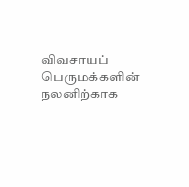விவசாயப் பெருமக்களின் நலனிற்காக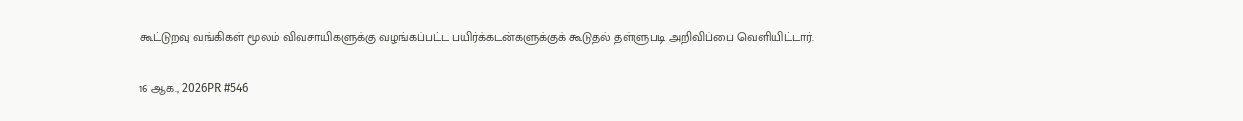கூட்டுறவு வங்கிகள் மூலம் விவசாயிகளுக்கு வழங்கப்பட்ட பயிர்க்கடன்களுக்குக் கூடுதல் தள்ளுபடி அறிவிப்பை வெளியிட்டார்.

16 ஆக., 2026PR #546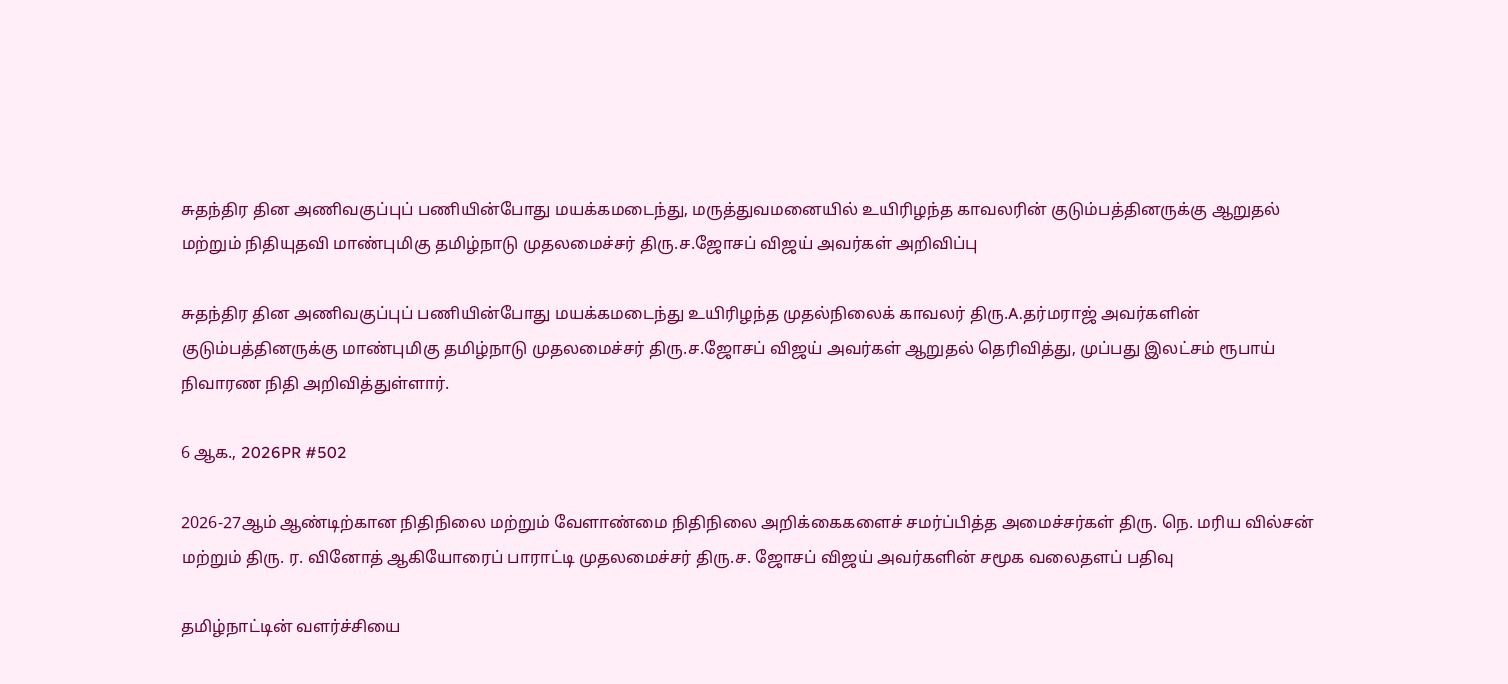சுதந்திர தின அணிவகுப்புப் பணியின்போது மயக்கமடைந்து, மருத்துவமனையில் உயிரிழந்த காவலரின் குடும்பத்தினருக்கு ஆறுதல் மற்றும் நிதியுதவி மாண்புமிகு தமிழ்நாடு முதலமைச்சர் திரு.ச.ஜோசப் விஜய் அவர்கள் அறிவிப்பு

சுதந்திர தின அணிவகுப்புப் பணியின்போது மயக்கமடைந்து உயிரிழந்த முதல்நிலைக் காவலர் திரு.A.தர்மராஜ் அவர்களின் குடும்பத்தினருக்கு மாண்புமிகு தமிழ்நாடு முதலமைச்சர் திரு.ச.ஜோசப் விஜய் அவர்கள் ஆறுதல் தெரிவித்து, முப்பது இலட்சம் ரூபாய் நிவாரண நிதி அறிவித்துள்ளார்.

6 ஆக., 2026PR #502

2026-27ஆம் ஆண்டிற்கான நிதிநிலை மற்றும் வேளாண்மை நிதிநிலை அறிக்கைகளைச் சமர்ப்பித்த அமைச்சர்கள் திரு. நெ. மரிய வில்சன் மற்றும் திரு. ர. வினோத் ஆகியோரைப் பாராட்டி முதலமைச்சர் திரு.ச. ஜோசப் விஜய் அவர்களின் சமூக வலைதளப் பதிவு

தமிழ்நாட்டின் வளர்ச்சியை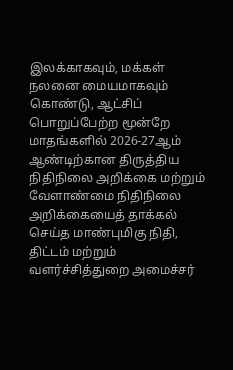இலக்காகவும், மக்கள் நலனை மையமாகவும் கொண்டு, ஆட்சிப் பொறுப்பேற்ற மூன்றே மாதங்களில் 2026-27ஆம் ஆண்டிற்கான திருத்திய நிதிநிலை அறிக்கை மற்றும் வேளாண்மை நிதிநிலை அறிக்கையைத் தாக்கல் செய்த மாண்புமிகு நிதி, திட்டம் மற்றும் வளர்ச்சித்துறை அமைச்சர்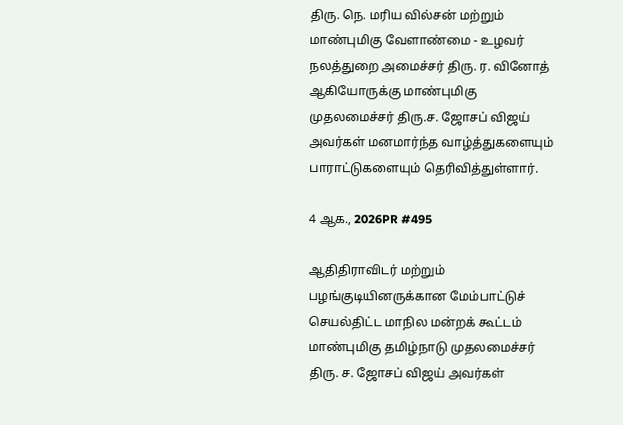திரு. நெ. மரிய வில்சன் மற்றும் மாண்புமிகு வேளாண்மை - உழவர் நலத்துறை அமைச்சர் திரு. ர. வினோத் ஆகியோருக்கு மாண்புமிகு முதலமைச்சர் திரு.ச. ஜோசப் விஜய் அவர்கள் மனமார்ந்த வாழ்த்துகளையும் பாராட்டுகளையும் தெரிவித்துள்ளார்.

4 ஆக., 2026PR #495

ஆதிதிராவிடர் மற்றும் பழங்குடியினருக்கான மேம்பாட்டுச் செயல்திட்ட மாநில மன்றக் கூட்டம் மாண்புமிகு தமிழ்நாடு முதலமைச்சர் திரு. ச. ஜோசப் விஜய் அவர்கள்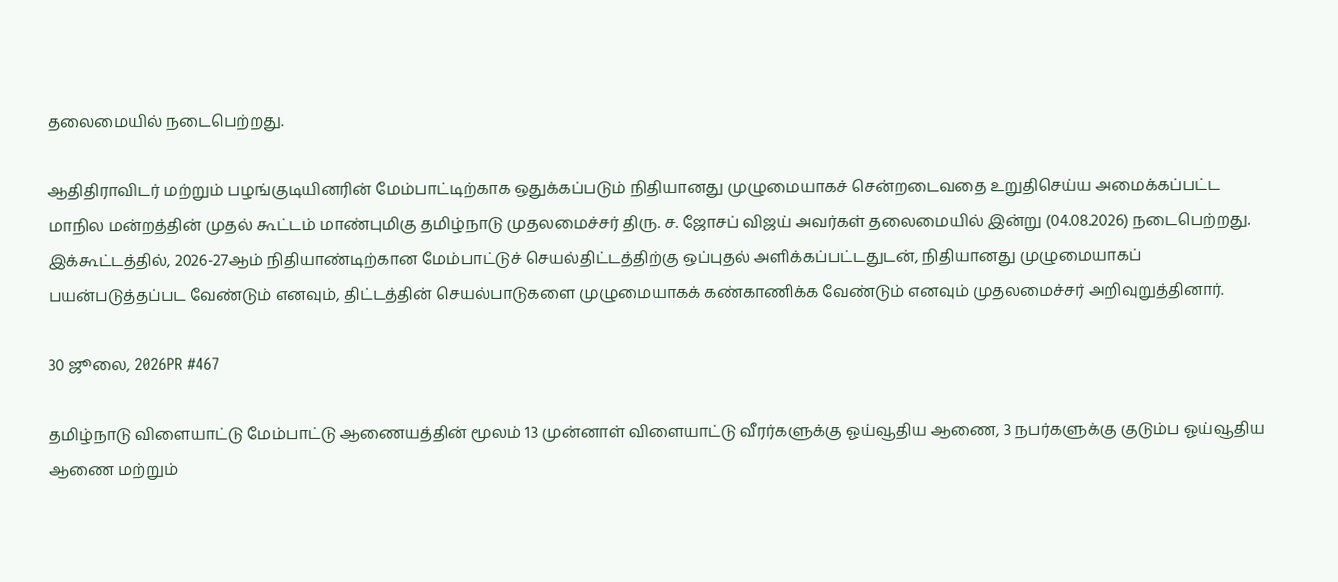தலைமையில் நடைபெற்றது.

ஆதிதிராவிடர் மற்றும் பழங்குடியினரின் மேம்பாட்டிற்காக ஒதுக்கப்படும் நிதியானது முழுமையாகச் சென்றடைவதை உறுதிசெய்ய அமைக்கப்பட்ட மாநில மன்றத்தின் முதல் கூட்டம் மாண்புமிகு தமிழ்நாடு முதலமைச்சர் திரு. ச. ஜோசப் விஜய் அவர்கள் தலைமையில் இன்று (04.08.2026) நடைபெற்றது. இக்கூட்டத்தில், 2026-27ஆம் நிதியாண்டிற்கான மேம்பாட்டுச் செயல்திட்டத்திற்கு ஒப்புதல் அளிக்கப்பட்டதுடன், நிதியானது முழுமையாகப் பயன்படுத்தப்பட வேண்டும் எனவும், திட்டத்தின் செயல்பாடுகளை முழுமையாகக் கண்காணிக்க வேண்டும் எனவும் முதலமைச்சர் அறிவுறுத்தினார்.

30 ஜூலை, 2026PR #467

தமிழ்நாடு விளையாட்டு மேம்பாட்டு ஆணையத்தின் மூலம் 13 முன்னாள் விளையாட்டு வீரர்களுக்கு ஓய்வூதிய ஆணை, 3 நபர்களுக்கு குடும்ப ஓய்வூதிய ஆணை மற்றும்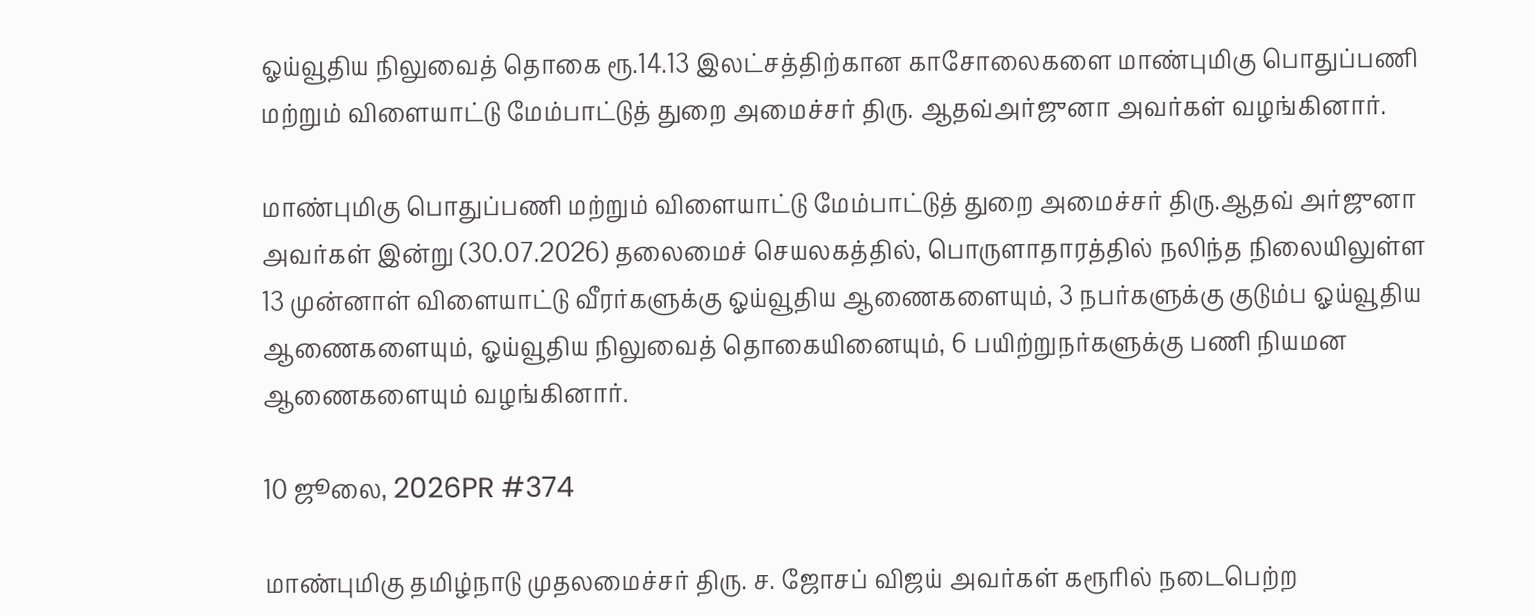ஓய்வூதிய நிலுவைத் தொகை ரூ.14.13 இலட்சத்திற்கான காசோலைகளை மாண்புமிகு பொதுப்பணி மற்றும் விளையாட்டு மேம்பாட்டுத் துறை அமைச்சர் திரு. ஆதவ்அர்ஜுனா அவர்கள் வழங்கினார்.

மாண்புமிகு பொதுப்பணி மற்றும் விளையாட்டு மேம்பாட்டுத் துறை அமைச்சர் திரு.ஆதவ் அர்ஜுனா அவர்கள் இன்று (30.07.2026) தலைமைச் செயலகத்தில், பொருளாதாரத்தில் நலிந்த நிலையிலுள்ள 13 முன்னாள் விளையாட்டு வீரர்களுக்கு ஓய்வூதிய ஆணைகளையும், 3 நபர்களுக்கு குடும்ப ஓய்வூதிய ஆணைகளையும், ஓய்வூதிய நிலுவைத் தொகையினையும், 6 பயிற்றுநர்களுக்கு பணி நியமன ஆணைகளையும் வழங்கினார்.

10 ஜூலை, 2026PR #374

மாண்புமிகு தமிழ்நாடு முதலமைச்சர் திரு. ச. ஜோசப் விஜய் அவர்கள் கரூரில் நடைபெற்ற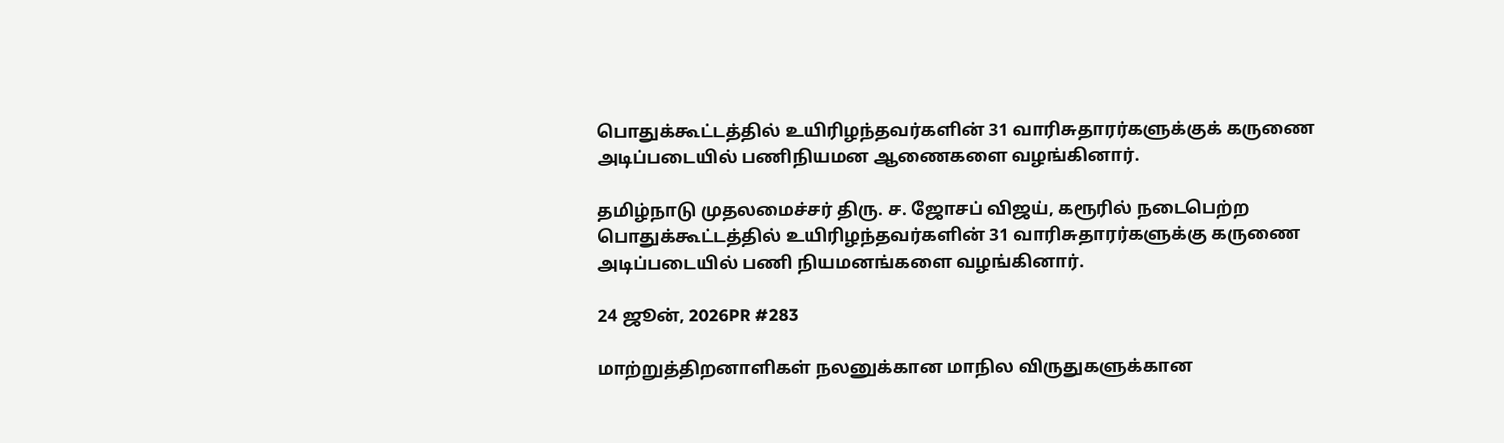பொதுக்கூட்டத்தில் உயிரிழந்தவர்களின் 31 வாரிசுதாரர்களுக்குக் கருணை அடிப்படையில் பணிநியமன ஆணைகளை வழங்கினார்.

தமிழ்நாடு முதலமைச்சர் திரு. ச. ஜோசப் விஜய், கரூரில் நடைபெற்ற பொதுக்கூட்டத்தில் உயிரிழந்தவர்களின் 31 வாரிசுதாரர்களுக்கு கருணை அடிப்படையில் பணி நியமனங்களை வழங்கினார்.

24 ஜூன், 2026PR #283

மாற்றுத்திறனாளிகள் நலனுக்கான மாநில விருதுகளுக்கான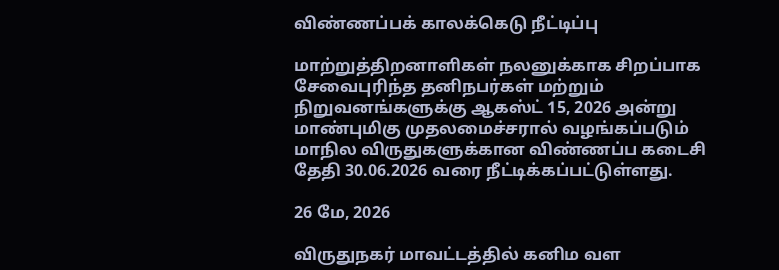விண்ணப்பக் காலக்கெடு நீட்டிப்பு

மாற்றுத்திறனாளிகள் நலனுக்காக சிறப்பாக சேவைபுரிந்த தனிநபர்கள் மற்றும் நிறுவனங்களுக்கு ஆகஸ்ட் 15, 2026 அன்று மாண்புமிகு முதலமைச்சரால் வழங்கப்படும் மாநில விருதுகளுக்கான விண்ணப்ப கடைசி தேதி 30.06.2026 வரை நீட்டிக்கப்பட்டுள்ளது.

26 மே, 2026

விருதுநகர் மாவட்டத்தில் கனிம வள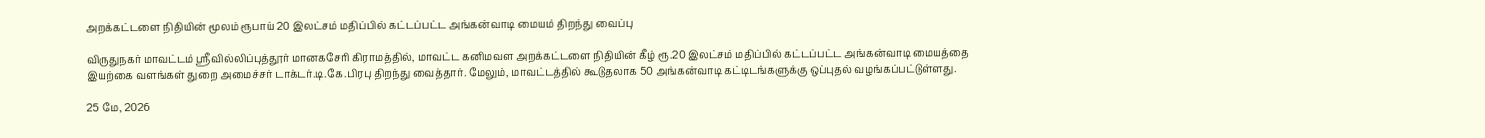அறக்கட்டளை நிதியின் மூலம் ரூபாய் 20 இலட்சம் மதிப்பில் கட்டப்பட்ட அங்கன்வாடி மையம் திறந்து வைப்பு

விருதுநகர் மாவட்டம் ஸ்ரீவில்லிப்புத்தூர் மானகசேரி கிராமத்தில், மாவட்ட கனிமவள அறக்கட்டளை நிதியின் கீழ் ரூ.20 இலட்சம் மதிப்பில் கட்டப்பட்ட அங்கன்வாடி மையத்தை இயற்கை வளங்கள் துறை அமைச்சர் டாக்டர்.டி.கே.பிரபு திறந்து வைத்தார். மேலும், மாவட்டத்தில் கூடுதலாக 50 அங்கன்வாடி கட்டிடங்களுக்கு ஒப்புதல் வழங்கப்பட்டுள்ளது.

25 மே, 2026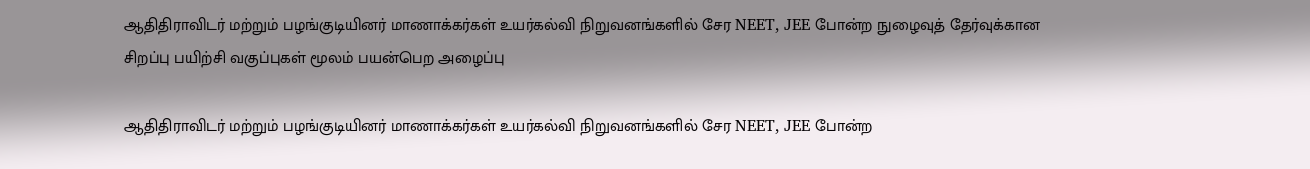ஆதிதிராவிடர் மற்றும் பழங்குடியினர் மாணாக்கர்கள் உயர்கல்வி நிறுவனங்களில் சேர NEET, JEE போன்ற நுழைவுத் தேர்வுக்கான சிறப்பு பயிற்சி வகுப்புகள் மூலம் பயன்பெற அழைப்பு

ஆதிதிராவிடர் மற்றும் பழங்குடியினர் மாணாக்கர்கள் உயர்கல்வி நிறுவனங்களில் சேர NEET, JEE போன்ற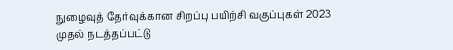நுழைவுத் தேர்வுக்கான சிறப்பு பயிற்சி வகுப்புகள் 2023 முதல் நடத்தப்பட்டு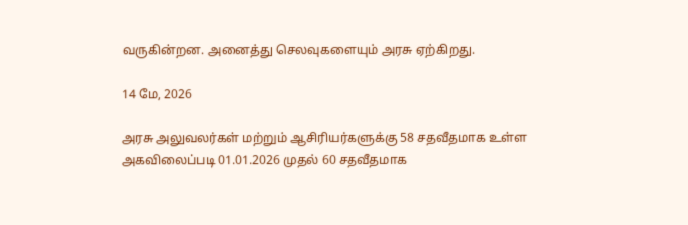வருகின்றன. அனைத்து செலவுகளையும் அரசு ஏற்கிறது.

14 மே, 2026

அரசு அலுவலர்கள் மற்றும் ஆசிரியர்களுக்கு 58 சதவீதமாக உள்ள அகவிலைப்படி 01.01.2026 முதல் 60 சதவீதமாக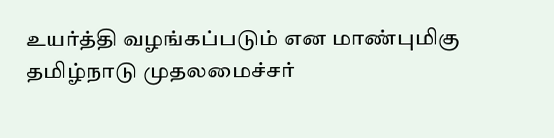உயர்த்தி வழங்கப்படும் என மாண்புமிகு தமிழ்நாடு முதலமைச்சர்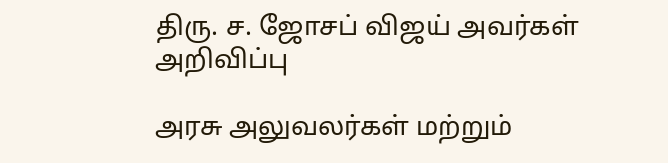திரு. ச. ஜோசப் விஜய் அவர்கள் அறிவிப்பு

அரசு அலுவலர்கள் மற்றும்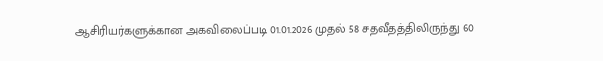ஆசிரியர்களுக்கான அகவிலைப்படி 01.01.2026 முதல் 58 சதவீதத்திலிருந்து 60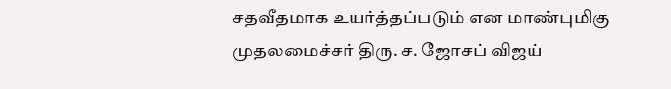சதவீதமாக உயர்த்தப்படும் என மாண்புமிகு முதலமைச்சர் திரு. ச. ஜோசப் விஜய்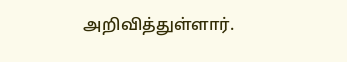அறிவித்துள்ளார்.